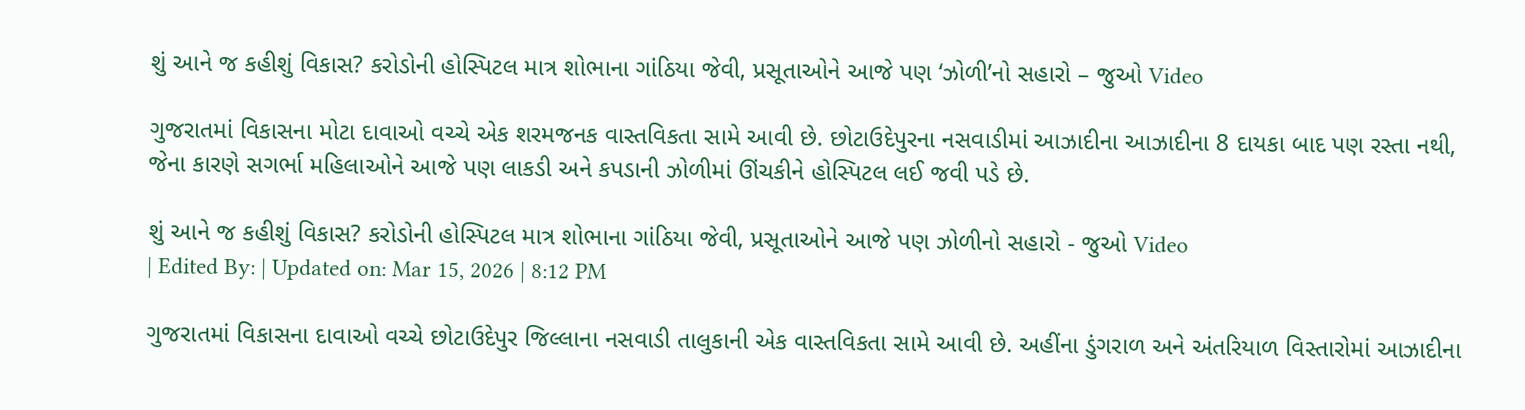શું આને જ કહીશું વિકાસ? કરોડોની હોસ્પિટલ માત્ર શોભાના ગાંઠિયા જેવી, પ્રસૂતાઓને આજે પણ ‘ઝોળી’નો સહારો – જુઓ Video

ગુજરાતમાં વિકાસના મોટા દાવાઓ વચ્ચે એક શરમજનક વાસ્તવિકતા સામે આવી છે. છોટાઉદેપુરના નસવાડીમાં આઝાદીના આઝાદીના 8 દાયકા બાદ પણ રસ્તા નથી, જેના કારણે સગર્ભા મહિલાઓને આજે પણ લાકડી અને કપડાની ઝોળીમાં ઊંચકીને હોસ્પિટલ લઈ જવી પડે છે.

શું આને જ કહીશું વિકાસ? કરોડોની હોસ્પિટલ માત્ર શોભાના ગાંઠિયા જેવી, પ્રસૂતાઓને આજે પણ ઝોળીનો સહારો - જુઓ Video
| Edited By: | Updated on: Mar 15, 2026 | 8:12 PM

ગુજરાતમાં વિકાસના દાવાઓ વચ્ચે છોટાઉદેપુર જિલ્લાના નસવાડી તાલુકાની એક વાસ્તવિકતા સામે આવી છે. અહીંના ડુંગરાળ અને અંતરિયાળ વિસ્તારોમાં આઝાદીના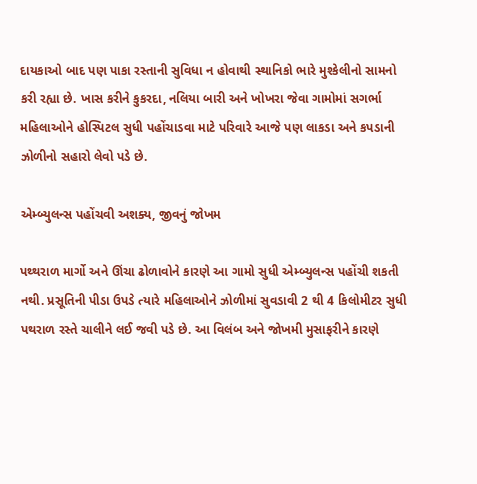દાયકાઓ બાદ પણ પાકા રસ્તાની સુવિધા ન હોવાથી સ્થાનિકો ભારે મુશ્કેલીનો સામનો કરી રહ્યા છે. ખાસ કરીને કુકરદા, નલિયા બારી અને ખોખરા જેવા ગામોમાં સગર્ભા મહિલાઓને હોસ્પિટલ સુધી પહોંચાડવા માટે પરિવારે આજે પણ લાકડા અને કપડાની ઝોળીનો સહારો લેવો પડે છે.

એમ્બ્યુલન્સ પહોંચવી અશક્ય, જીવનું જોખમ

પથ્થરાળ માર્ગો અને ઊંચા ઢોળાવોને કારણે આ ગામો સુધી એમ્બ્યુલન્સ પહોંચી શકતી નથી. પ્રસૂતિની પીડા ઉપડે ત્યારે મહિલાઓને ઝોળીમાં સુવડાવી 2 થી 4 કિલોમીટર સુધી પથરાળ રસ્તે ચાલીને લઈ જવી પડે છે. આ વિલંબ અને જોખમી મુસાફરીને કારણે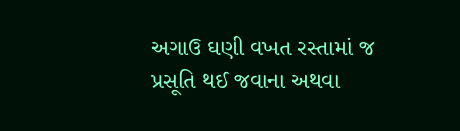અગાઉ ઘણી વખત રસ્તામાં જ પ્રસૂતિ થઈ જવાના અથવા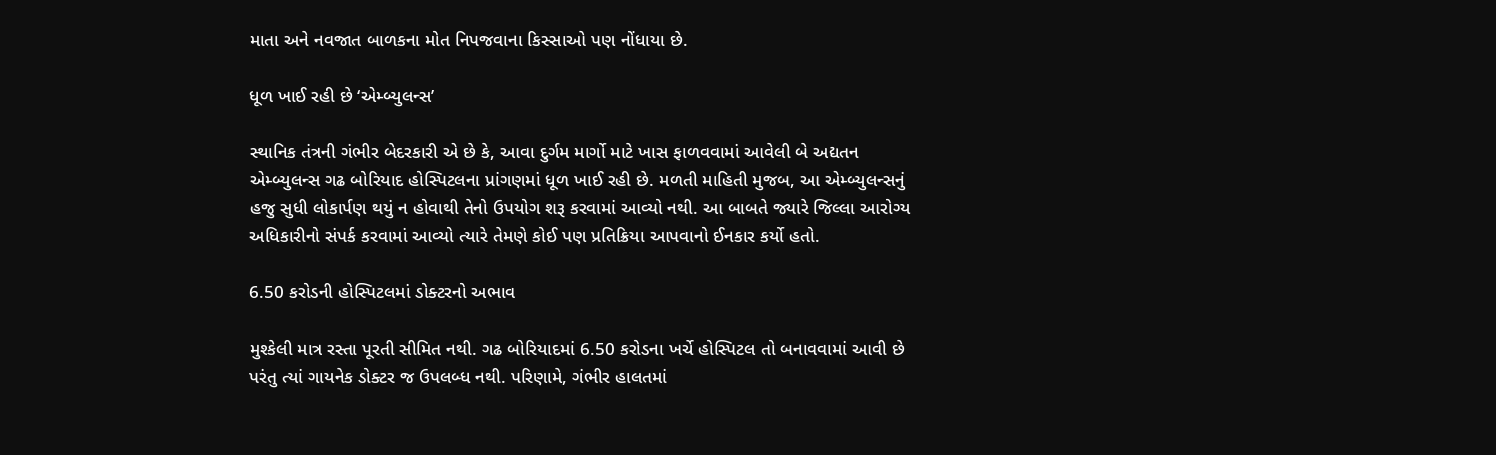માતા અને નવજાત બાળકના મોત નિપજવાના કિસ્સાઓ પણ નોંધાયા છે.

ધૂળ ખાઈ રહી છે ‘એમ્બ્યુલન્સ’

સ્થાનિક તંત્રની ગંભીર બેદરકારી એ છે કે, આવા દુર્ગમ માર્ગો માટે ખાસ ફાળવવામાં આવેલી બે અદ્યતન એમ્બ્યુલન્સ ગઢ બોરિયાદ હોસ્પિટલના પ્રાંગણમાં ધૂળ ખાઈ રહી છે. મળતી માહિતી મુજબ, આ એમ્બ્યુલન્સનું હજુ સુધી લોકાર્પણ થયું ન હોવાથી તેનો ઉપયોગ શરૂ કરવામાં આવ્યો નથી. આ બાબતે જ્યારે જિલ્લા આરોગ્ય અધિકારીનો સંપર્ક કરવામાં આવ્યો ત્યારે તેમણે કોઈ પણ પ્રતિક્રિયા આપવાનો ઈનકાર કર્યો હતો.

6.50 કરોડની હોસ્પિટલમાં ડોક્ટરનો અભાવ

મુશ્કેલી માત્ર રસ્તા પૂરતી સીમિત નથી. ગઢ બોરિયાદમાં 6.50 કરોડના ખર્ચે હોસ્પિટલ તો બનાવવામાં આવી છે પરંતુ ત્યાં ગાયનેક ડોક્ટર જ ઉપલબ્ધ નથી. પરિણામે, ગંભીર હાલતમાં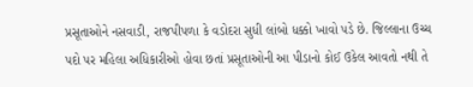પ્રસૂતાઓને નસવાડી, રાજપીપળા કે વડોદરા સુધી લાંબો ધક્કો ખાવો પડે છે. જિલ્લાના ઉચ્ચ પદો પર મહિલા અધિકારીઓ હોવા છતાં પ્રસૂતાઓની આ પીડાનો કોઈ ઉકેલ આવતો નથી તે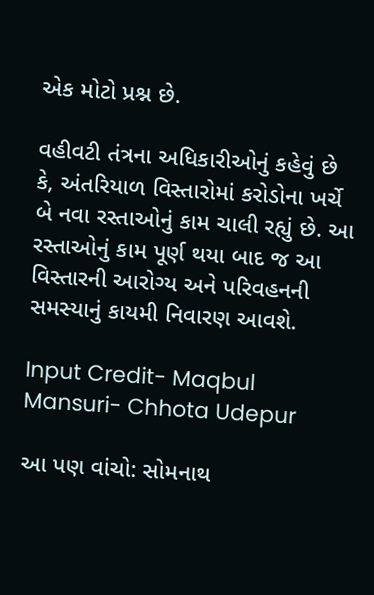એક મોટો પ્રશ્ન છે.

વહીવટી તંત્રના અધિકારીઓનું કહેવું છે કે, અંતરિયાળ વિસ્તારોમાં કરોડોના ખર્ચે બે નવા રસ્તાઓનું કામ ચાલી રહ્યું છે. આ રસ્તાઓનું કામ પૂર્ણ થયા બાદ જ આ વિસ્તારની આરોગ્ય અને પરિવહનની સમસ્યાનું કાયમી નિવારણ આવશે.

Input Credit- Maqbul Mansuri- Chhota Udepur

આ પણ વાંચો: સોમનાથ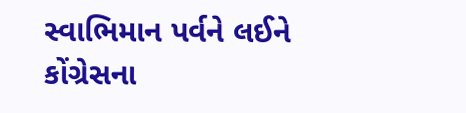સ્વાભિમાન પર્વને લઈને કોંગ્રેસના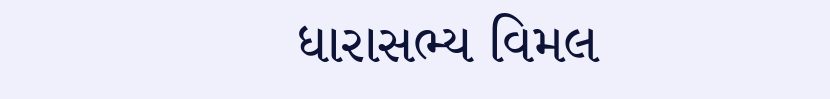ધારાસભ્ય વિમલ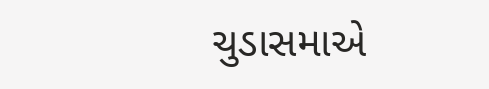ચુડાસમાએ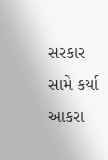સરકાર સામે કર્યા આકરા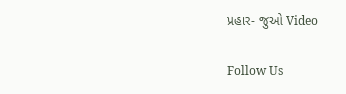પ્રહાર- જુઓ Video

Follow Us